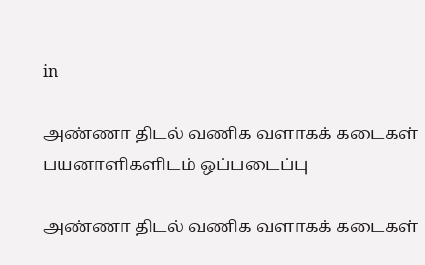in

அண்ணா திடல் வணிக வளாகக் கடைகள் பயனாளிகளிடம் ஒப்படைப்பு

அண்ணா திடல் வணிக வளாகக் கடைகள்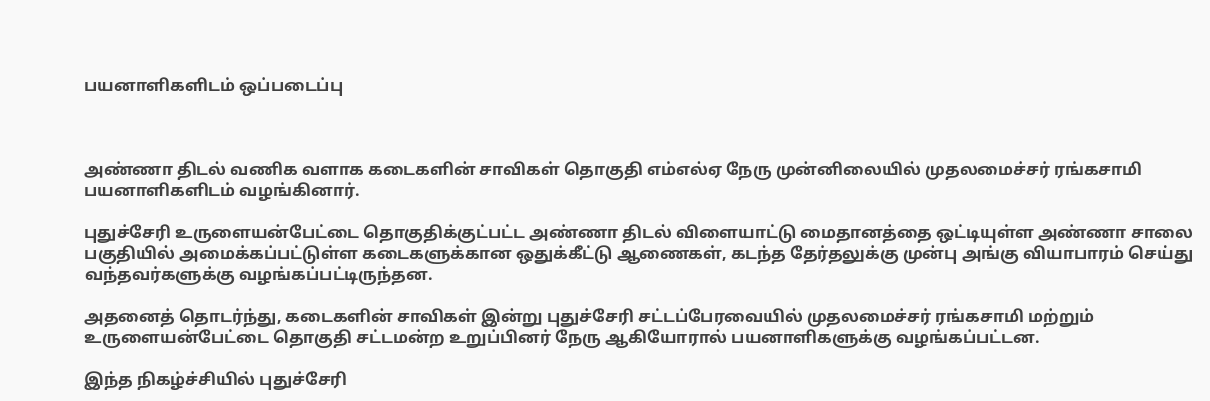பயனாளிகளிடம் ஒப்படைப்பு



அண்ணா திடல் வணிக வளாக கடைகளின் சாவிகள் தொகுதி எம்எல்ஏ நேரு முன்னிலையில் முதலமைச்சர் ரங்கசாமி பயனாளிகளிடம் வழங்கினார்.

புதுச்சேரி உருளையன்பேட்டை தொகுதிக்குட்பட்ட அண்ணா திடல் விளையாட்டு மைதானத்தை ஒட்டியுள்ள அண்ணா சாலை பகுதியில் அமைக்கப்பட்டுள்ள கடைகளுக்கான ஒதுக்கீட்டு ஆணைகள், கடந்த தேர்தலுக்கு முன்பு அங்கு வியாபாரம் செய்து வந்தவர்களுக்கு வழங்கப்பட்டிருந்தன.

அதனைத் தொடர்ந்து, கடைகளின் சாவிகள் இன்று புதுச்சேரி சட்டப்பேரவையில் முதலமைச்சர் ரங்கசாமி மற்றும் உருளையன்பேட்டை தொகுதி சட்டமன்ற உறுப்பினர் நேரு ஆகியோரால் பயனாளிகளுக்கு வழங்கப்பட்டன.

இந்த நிகழ்ச்சியில் புதுச்சேரி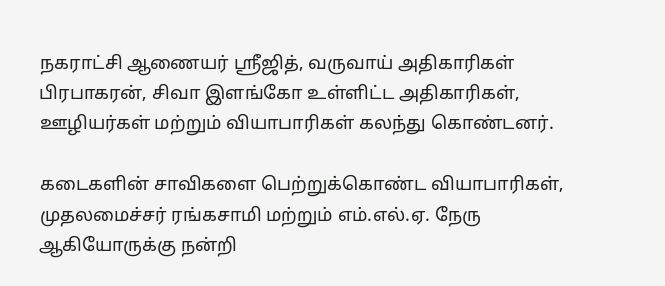நகராட்சி ஆணையர் ஸ்ரீஜித், வருவாய் அதிகாரிகள் பிரபாகரன், சிவா இளங்கோ உள்ளிட்ட அதிகாரிகள், ஊழியர்கள் மற்றும் வியாபாரிகள் கலந்து கொண்டனர்.

கடைகளின் சாவிகளை பெற்றுக்கொண்ட வியாபாரிகள், முதலமைச்சர் ரங்கசாமி மற்றும் எம்.எல்.ஏ. நேரு ஆகியோருக்கு நன்றி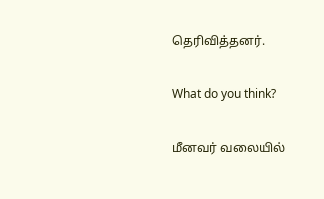தெரிவித்தனர்.

What do you think?

மீனவர் வலையில்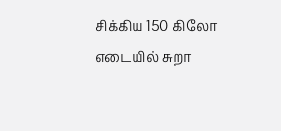சிக்கிய 150 கிலோ எடையில் சுறா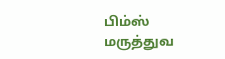பிம்ஸ் மருத்துவ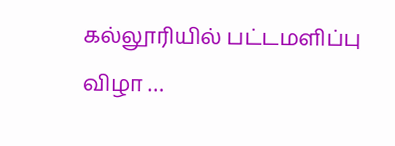கல்லூரியில் பட்டமளிப்பு விழா …